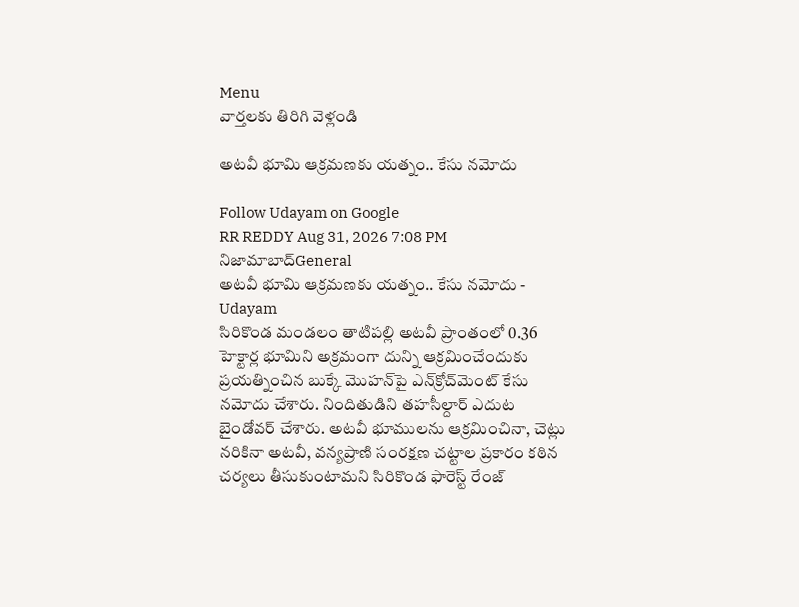Menu
వార్తలకు తిరిగి వెళ్లండి

అటవీ భూమి ఆక్రమణకు యత్నం.. కేసు నమోదు

Follow Udayam on Google
RR REDDY Aug 31, 2026 7:08 PM నిజామాబాద్General
అటవీ భూమి ఆక్రమణకు యత్నం.. కేసు నమోదు - Udayam
సిరికొండ మండలం తాటిపల్లి అటవీ ప్రాంతంలో 0.36 హెక్టార్ల భూమిని అక్రమంగా దున్ని ఆక్రమించేందుకు ప్రయత్నించిన బుక్కే మొహన్‌పై ఎన్‌క్రోచ్‌మెంట్ కేసు నమోదు చేశారు. నిందితుడిని తహసీల్దార్ ఎదుట బైండోవర్ చేశారు. అటవీ భూములను ఆక్రమించినా, చెట్లు నరికినా అటవీ, వన్యప్రాణి సంరక్షణ చట్టాల ప్రకారం కఠిన చర్యలు తీసుకుంటామని సిరికొండ ఫారెస్ట్ రేంజ్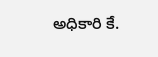అధికారి కే.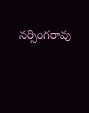నర్సింగరావు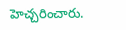హెచ్చరించారు.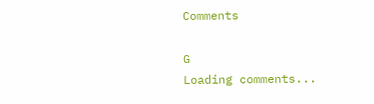Comments

G
Loading comments...